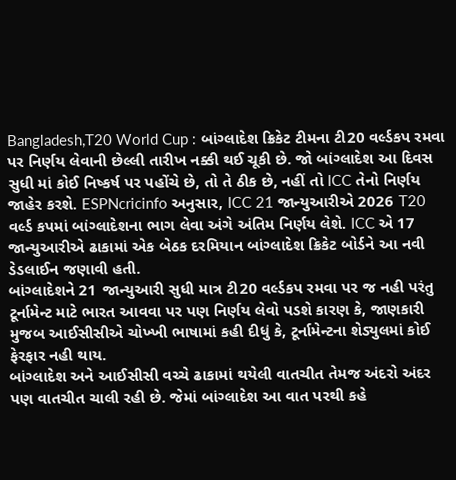Bangladesh,T20 World Cup : બાંગ્લાદેશ ક્રિકેટ ટીમના ટી20 વર્લ્ડકપ રમવા પર નિર્ણય લેવાની છેલ્લી તારીખ નક્કી થઈ ચૂકી છે. જો બાંગ્લાદેશ આ દિવસ સુધી માં કોઈ નિષ્કર્ષ પર પહોંચે છે, તો તે ઠીક છે, નહીં તો ICC તેનો નિર્ણય જાહેર કરશે. ESPNcricinfo અનુસાર, ICC 21 જાન્યુઆરીએ 2026 T20 વર્લ્ડ કપમાં બાંગ્લાદેશના ભાગ લેવા અંગે અંતિમ નિર્ણય લેશે. ICC એ 17 જાન્યુઆરીએ ઢાકામાં એક બેઠક દરમિયાન બાંગ્લાદેશ ક્રિકેટ બોર્ડને આ નવી ડેડલાઈન જણાવી હતી.
બાંગ્લાદેશને 21 જાન્યુઆરી સુધી માત્ર ટી20 વર્લ્ડકપ રમવા પર જ નહી પરંતુ ટૂર્નામેન્ટ માટે ભારત આવવા પર પણ નિર્ણય લેવો પડશે કારણ કે, જાણકારી મુજબ આઈસીસીએ ચોખ્ખી ભાષામાં કહી દીધું કે, ટૂર્નામેન્ટના શેડ્યુલમાં કોઈ ફેરફાર નહી થાય.
બાંગ્લાદેશ અને આઈસીસી વચ્ચે ઢાકામાં થયેલી વાતચીત તેમજ અંદરો અંદર પણ વાતચીત ચાલી રહી છે. જેમાં બાંગ્લાદેશ આ વાત પરથી કહે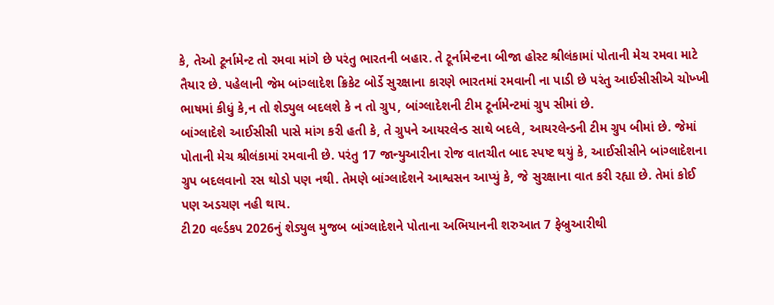કે, તેઓ ટૂર્નામેન્ટ તો રમવા માંગે છે પરંતુ ભારતની બહાર. તે ટૂર્નામેન્ટના બીજા હોસ્ટ શ્રીલંકામાં પોતાની મેચ રમવા માટે તૈયાર છે. પહેલાની જેમ બાંગ્લાદેશ ક્રિકેટ બોર્ડે સુરક્ષાના કારણે ભારતમાં રમવાની ના પાડી છે પરંતુ આઈસીસીએ ચોખ્ખી ભાષમાં કીધું કે,ન તો શેડ્યુલ બદલશે કે ન તો ગ્રુપ, બાંગ્લાદેશની ટીમ ટૂર્નામેન્ટમાં ગ્રુપ સીમાં છે.
બાંગ્લાદેશે આઈસીસી પાસે માંગ કરી હતી કે, તે ગ્રુપને આયરલેન્ડ સાથે બદલે, આયરલેન્ડની ટીમ ગ્રુપ બીમાં છે. જેમાં પોતાની મેચ શ્રીલંકામાં રમવાની છે. પરંતુ 17 જાન્યુઆરીના રોજ વાતચીત બાદ સ્પષ્ટ થયું કે, આઈસીસીને બાંગ્લાદેશના ગ્રુપ બદલવાનો રસ થોડો પણ નથી. તેમણે બાંગ્લાદેશને આશ્વસન આપ્યું કે, જે સુરક્ષાના વાત કરી રહ્યા છે. તેમાં કોઈ પણ અડચણ નહી થાય.
ટી20 વર્લ્ડકપ 2026નું શેડ્યુલ મુજબ બાંગ્લાદેશને પોતાના અભિયાનની શરુઆત 7 ફેબ્રુઆરીથી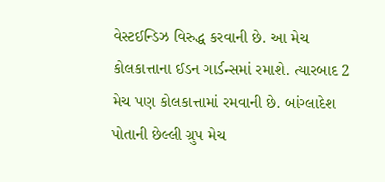વેસ્ટઈન્ડિઝ વિરુદ્ધ કરવાની છે. આ મેચ કોલકાત્તાના ઈડન ગાર્ડન્સમાં રમાશે. ત્યારબાદ 2 મેચ પણ કોલકાત્તામાં રમવાની છે. બાંગ્લાદેશ પોતાની છેલ્લી ગ્રુપ મેચ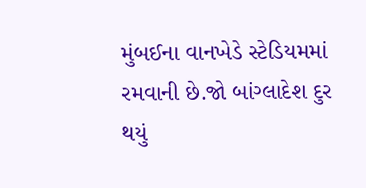મુંબઈના વાનખેડે સ્ટેડિયમમાં રમવાની છે.જો બાંગ્લાદેશ દુર થયું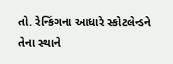તો. રેન્કિંગના આધારે સ્કોટલેન્ડને તેના સ્થાને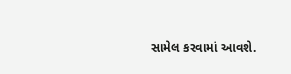સામેલ કરવામાં આવશે.